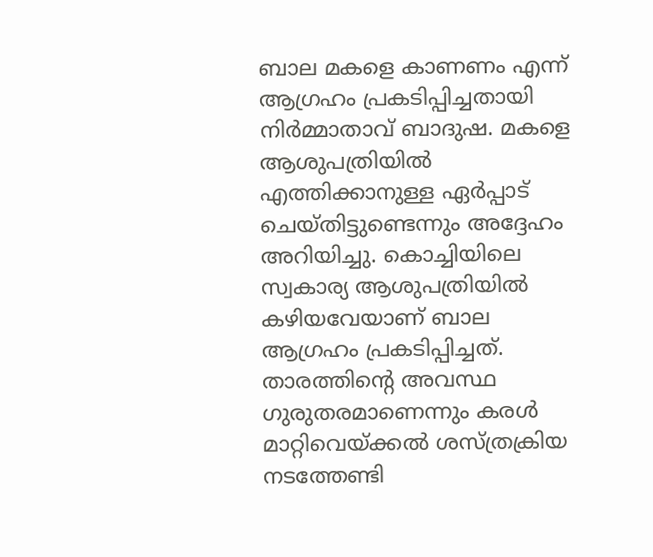ബാല മകളെ കാണണം എന്ന് ആഗ്രഹം പ്രകടിപ്പിച്ചതായി നിർമ്മാതാവ് ബാദുഷ. മകളെ ആശുപത്രിയിൽ എത്തിക്കാനുള്ള ഏർപ്പാട് ചെയ്തിട്ടുണ്ടെന്നും അദ്ദേഹം അറിയിച്ചു. കൊച്ചിയിലെ സ്വകാര്യ ആശുപത്രിയിൽ കഴിയവേയാണ് ബാല ആഗ്രഹം പ്രകടിപ്പിച്ചത്. താരത്തിന്റെ അവസ്ഥ ഗുരുതരമാണെന്നും കരൾ മാറ്റിവെയ്ക്കൽ ശസ്ത്രക്രിയ നടത്തേണ്ടി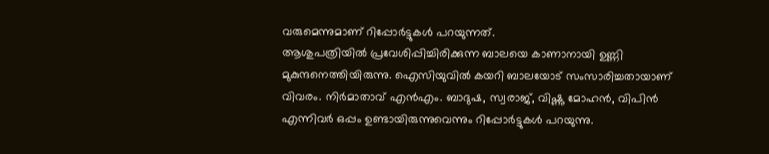വരുമെന്നുമാണ് റിപ്പോർട്ടുകൾ പറയുന്നത്.
ആശുപത്രിയിൽ പ്രവേശിപ്പിച്ചിരിക്കുന്ന ബാലയെ കാണാനായി ഉണ്ണി മുകുന്ദനെത്തിയിരുന്നു. ഐസിയുവിൽ കയറി ബാലയോട് സംസാരിച്ചതായാണ് വിവരം. നിർമാതാവ് എൻഎം. ബാദുഷ, സ്വരാജ്, വിഷ്ണു മോഹൻ, വിപിൻ എന്നിവർ ഒപ്പം ഉണ്ടായിരുന്നുവെന്നും റിപ്പോർട്ടുകൾ പറയുന്നു.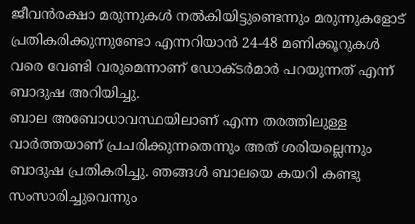ജീവൻരക്ഷാ മരുന്നുകൾ നൽകിയിട്ടുണ്ടെന്നും മരുന്നുകളോട് പ്രതികരിക്കുന്നുണ്ടോ എന്നറിയാൻ 24-48 മണിക്കൂറുകൾ വരെ വേണ്ടി വരുമെന്നാണ് ഡോക്ടർമാർ പറയുന്നത് എന്ന് ബാദുഷ അറിയിച്ചു.
ബാല അബോധാവസ്ഥയിലാണ് എന്ന തരത്തിലുള്ള വാർത്തയാണ് പ്രചരിക്കുന്നതെന്നും അത് ശരിയല്ലെന്നും ബാദുഷ പ്രതികരിച്ചു. ഞങ്ങൾ ബാലയെ കയറി കണ്ടു സംസാരിച്ചുവെന്നും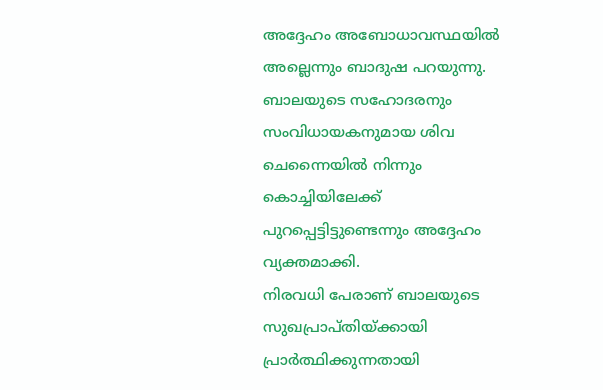അദ്ദേഹം അബോധാവസ്ഥയിൽ അല്ലെന്നും ബാദുഷ പറയുന്നു. ബാലയുടെ സഹോദരനും സംവിധായകനുമായ ശിവ ചെന്നൈയിൽ നിന്നും കൊച്ചിയിലേക്ക് പുറപ്പെട്ടിട്ടുണ്ടെന്നും അദ്ദേഹം വ്യക്തമാക്കി.
നിരവധി പേരാണ് ബാലയുടെ സുഖപ്രാപ്തിയ്ക്കായി പ്രാർത്ഥിക്കുന്നതായി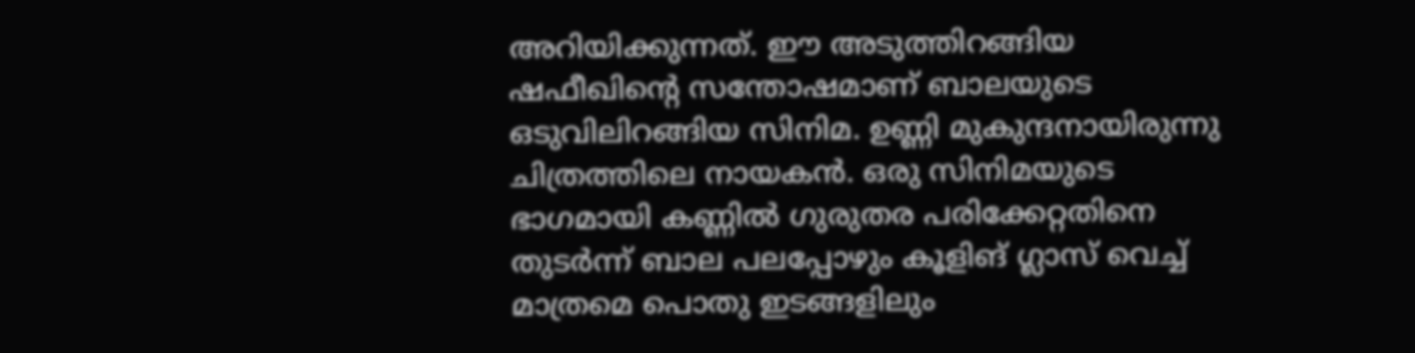അറിയിക്കുന്നത്. ഈ അടുത്തിറങ്ങിയ ഷഫീഖിന്റെ സന്തോഷമാണ് ബാലയുടെ ഒടുവിലിറങ്ങിയ സിനിമ. ഉണ്ണി മുകുന്ദനായിരുന്നു ചിത്രത്തിലെ നായകൻ. ഒരു സിനിമയുടെ ഭാഗമായി കണ്ണിൽ ഗുരുതര പരിക്കേറ്റതിനെ തുടർന്ന് ബാല പലപ്പോഴും കൂളിങ് ഗ്ലാസ് വെച്ച് മാത്രമെ പൊതു ഇടങ്ങളിലും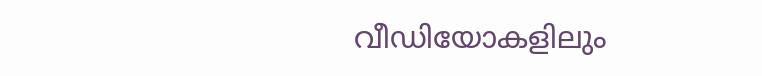വീഡിയോകളിലും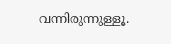വന്നിരുന്നുള്ളൂ.